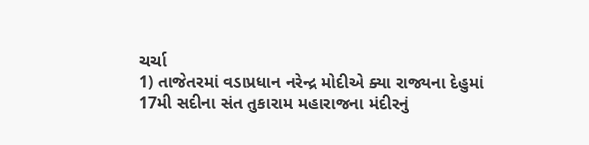ચર્ચા
1) તાજેતરમાં વડાપ્રધાન નરેન્દ્ર મોદીએ ક્યા રાજ્યના દેહુમાં 17મી સદીના સંત તુકારામ મહારાજના મંદીરનું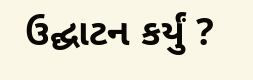ઉદ્ઘાટન કર્યું ?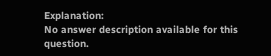Explanation:
No answer description available for this question.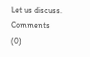Let us discuss.
Comments (0)